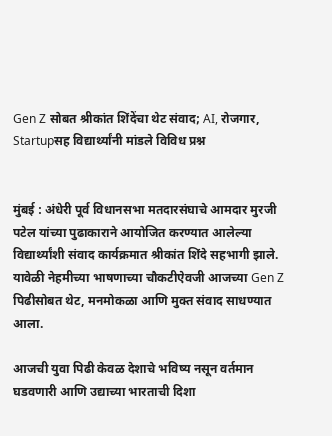Gen Z सोबत श्रीकांत शिंदेंचा थेट संवाद; AI, रोजगार, Startupसह विद्यार्थ्यांनी मांडले विविध प्रश्न


मुंबई : अंधेरी पूर्व विधानसभा मतदारसंघाचे आमदार मुरजी पटेल यांच्या पुढाकाराने आयोजित करण्यात आलेल्या विद्यार्थ्यांशी संवाद कार्यक्रमात श्रीकांत शिंदे सहभागी झाले. यावेळी नेहमीच्या भाषणाच्या चौकटीऐवजी आजच्या Gen Z पिढीसोबत थेट, मनमोकळा आणि मुक्त संवाद साधण्यात आला.

आजची युवा पिढी केवळ देशाचे भविष्य नसून वर्तमान घडवणारी आणि उद्याच्या भारताची दिशा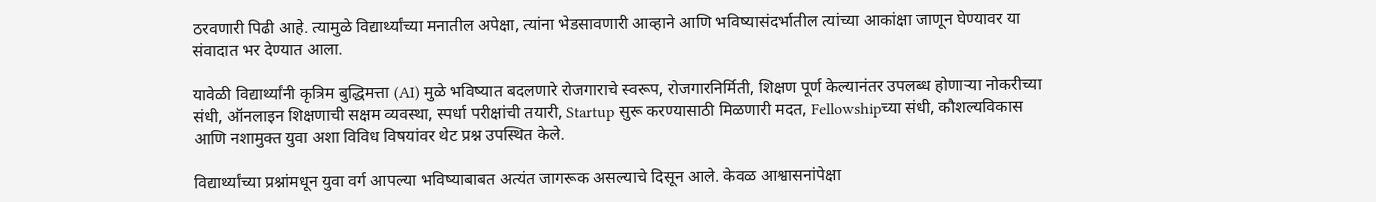ठरवणारी पिढी आहे. त्यामुळे विद्यार्थ्यांच्या मनातील अपेक्षा, त्यांना भेडसावणारी आव्हाने आणि भविष्यासंदर्भातील त्यांच्या आकांक्षा जाणून घेण्यावर या संवादात भर देण्यात आला.

यावेळी विद्यार्थ्यांनी कृत्रिम बुद्धिमत्ता (AI) मुळे भविष्यात बदलणारे रोजगाराचे स्वरूप, रोजगारनिर्मिती, शिक्षण पूर्ण केल्यानंतर उपलब्ध होणाऱ्या नोकरीच्या संधी, ऑनलाइन शिक्षणाची सक्षम व्यवस्था, स्पर्धा परीक्षांची तयारी, Startup सुरू करण्यासाठी मिळणारी मदत, Fellowshipच्या संधी, कौशल्यविकास आणि नशामुक्त युवा अशा विविध विषयांवर थेट प्रश्न उपस्थित केले.

विद्यार्थ्यांच्या प्रश्नांमधून युवा वर्ग आपल्या भविष्याबाबत अत्यंत जागरूक असल्याचे दिसून आले. केवळ आश्वासनांपेक्षा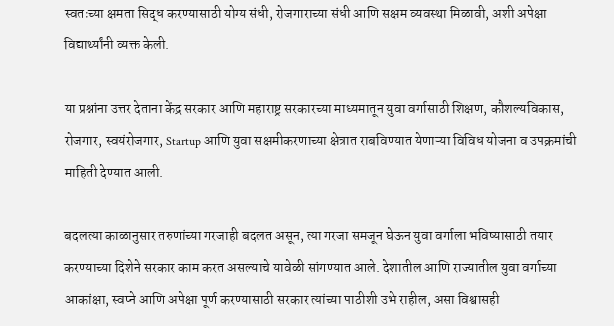स्वतःच्या क्षमता सिद्ध करण्यासाठी योग्य संधी, रोजगाराच्या संधी आणि सक्षम व्यवस्था मिळावी, अशी अपेक्षा विद्यार्थ्यांनी व्यक्त केली.

या प्रश्नांना उत्तर देताना केंद्र सरकार आणि महाराष्ट्र सरकारच्या माध्यमातून युवा वर्गासाठी शिक्षण, कौशल्यविकास, रोजगार, स्वयंरोजगार, Startup आणि युवा सक्षमीकरणाच्या क्षेत्रात राबविण्यात येणाऱ्या विविध योजना व उपक्रमांची माहिती देण्यात आली.

बदलत्या काळानुसार तरुणांच्या गरजाही बदलत असून, त्या गरजा समजून घेऊन युवा वर्गाला भविष्यासाठी तयार करण्याच्या दिशेने सरकार काम करत असल्याचे यावेळी सांगण्यात आले. देशातील आणि राज्यातील युवा वर्गाच्या आकांक्षा, स्वप्ने आणि अपेक्षा पूर्ण करण्यासाठी सरकार त्यांच्या पाठीशी उभे राहील, असा विश्वासही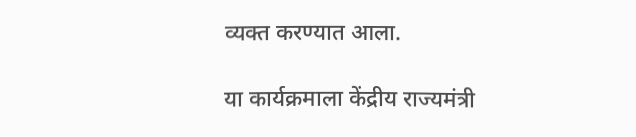व्यक्त करण्यात आला.

या कार्यक्रमाला केंद्रीय राज्यमंत्री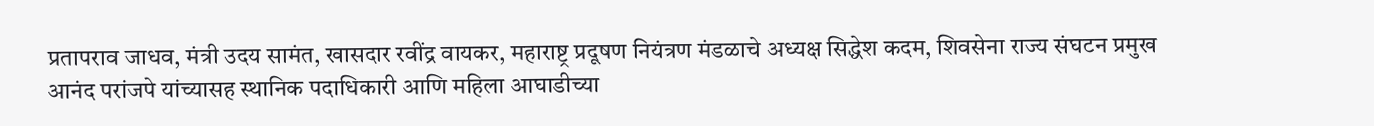प्रतापराव जाधव, मंत्री उदय सामंत, खासदार रवींद्र वायकर, महाराष्ट्र प्रदूषण नियंत्रण मंडळाचे अध्यक्ष सिद्धेश कदम, शिवसेना राज्य संघटन प्रमुख आनंद परांजपे यांच्यासह स्थानिक पदाधिकारी आणि महिला आघाडीच्या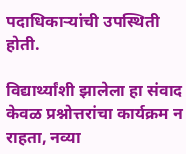पदाधिकाऱ्यांची उपस्थिती होती.

विद्यार्थ्यांशी झालेला हा संवाद केवळ प्रश्नोत्तरांचा कार्यक्रम न राहता, नव्या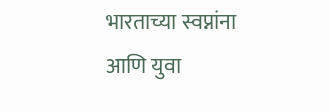भारताच्या स्वप्नांना आणि युवा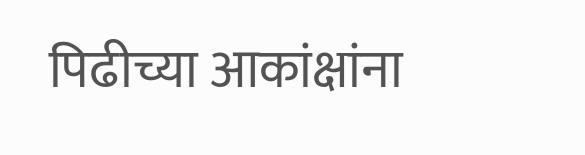पिढीच्या आकांक्षांना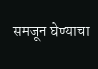समजून घेण्याचा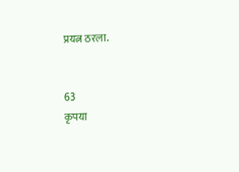प्रयत्न ठरला.


63
कृपया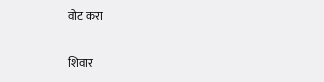वोट करा

शिवार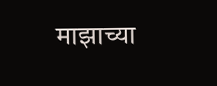माझाच्या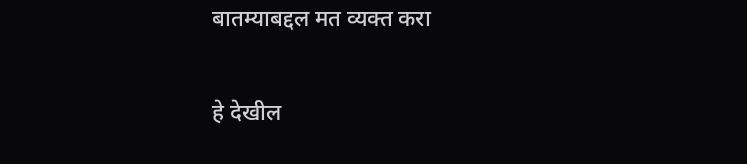बातम्याबद्दल मत व्यक्त करा

हे देखील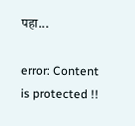पहा...

error: Content is protected !!